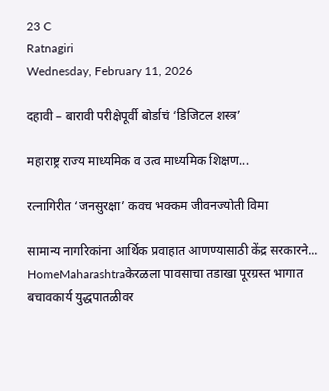23 C
Ratnagiri
Wednesday, February 11, 2026

दहावी – बारावी परीक्षेपूर्वी बोर्डाचं ‘डिजिटल शस्त्र’

महाराष्ट्र राज्य माध्यमिक व उत्व माध्यमिक शिक्षण...

रत्नागिरीत ‘जनसुरक्षा’ कवच भक्कम जीवनज्योती विमा

सामान्य नागरिकांना आर्थिक प्रवाहात आणण्यासाठी केंद्र सरकारने...
HomeMaharashtraकेरळला पावसाचा तडाखा पूरग्रस्त भागात बचावकार्य युद्धपातळीवर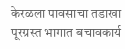केरळला पावसाचा तडाखा पूरग्रस्त भागात बचावकार्य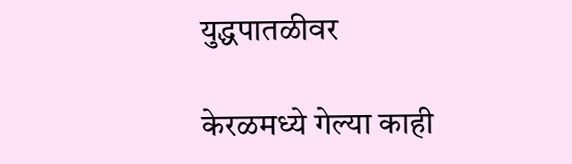युद्धपातळीवर

केरळमध्ये गेल्या काही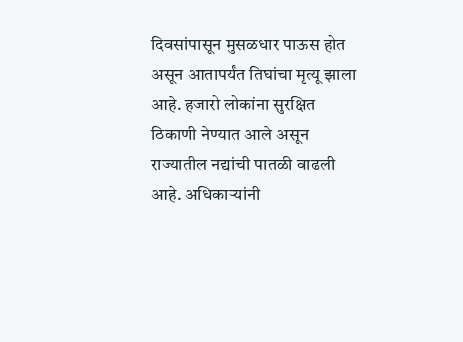दिवसांपासून मुसळधार पाऊस होत असून आतापर्यंत तिघांचा मृत्यू झाला आहे. हजारो लोकांना सुरक्षित ठिकाणी नेण्यात आले असून राज्यातील नद्यांची पातळी वाढली आहे. अधिकाऱ्यांनी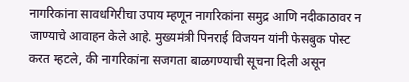नागरिकांना सावधगिरीचा उपाय म्हणून नागरिकांना समुद्र आणि नदीकाठावर न जाण्याचे आवाहन केले आहे. मुख्यमंत्री पिनराई विजयन यांनी फेसबुक पोस्ट करत म्हटले, की नागरिकांना सजगता बाळगण्याची सूचना दिली असून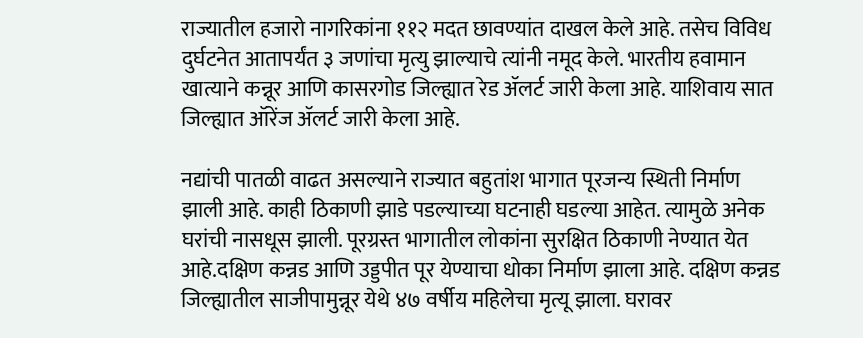राज्यातील हजारो नागरिकांना ११२ मदत छावण्यांत दाखल केले आहे. तसेच विविध दुर्घटनेत आतापर्यंत ३ जणांचा मृत्यु झाल्याचे त्यांनी नमूद केले. भारतीय हवामान खात्याने कन्नूर आणि कासरगोड जिल्ह्यात रेड ॲलर्ट जारी केला आहे. याशिवाय सात जिल्ह्यात ऑरेंज ॲलर्ट जारी केला आहे.

नद्यांची पातळी वाढत असल्याने राज्यात बहुतांश भागात पूरजन्य स्थिती निर्माण झाली आहे. काही ठिकाणी झाडे पडल्याच्या घटनाही घडल्या आहेत. त्यामुळे अनेक घरांची नासधूस झाली. पूरग्रस्त भागातील लोकांना सुरक्षित ठिकाणी नेण्यात येत आहे.दक्षिण कन्नड आणि उड्डपीत पूर येण्याचा धोका निर्माण झाला आहे. दक्षिण कन्नड जिल्ह्यातील साजीपामुन्नूर येथे ४७ वर्षीय महिलेचा मृत्यू झाला. घरावर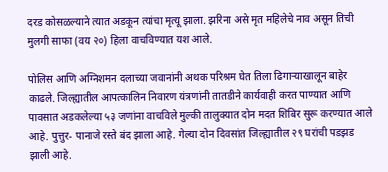दरड कोसळल्याने त्यात अडकून त्यांचा मृत्यू झाला. झरिना असे मृत महिलेचे नाव असून तिची मुलगी साफा (वय २०) हिला वाचविण्यात यश आले.

पोलिस आणि अग्निशमन दलाच्या जवानांनी अथक परिश्रम घेत तिला ढिगाऱ्याखालून बाहेर काढले. जिल्ह्यातील आपत्कालिन निवारण यंत्रणांनी तातडीने कार्यवाही करत पाण्यात आणि पावसात अडकलेल्या ५३ जणांना वाचविले मुल्की तालुक्यात दोन मदत शिबिर सुरू करण्यात आले आहे. पुत्तुर- पानाजे रस्ते बंद झाला आहे. गेल्या दोन दिवसांत जिल्ह्यातील २९ घरांची पडझड झाली आहे.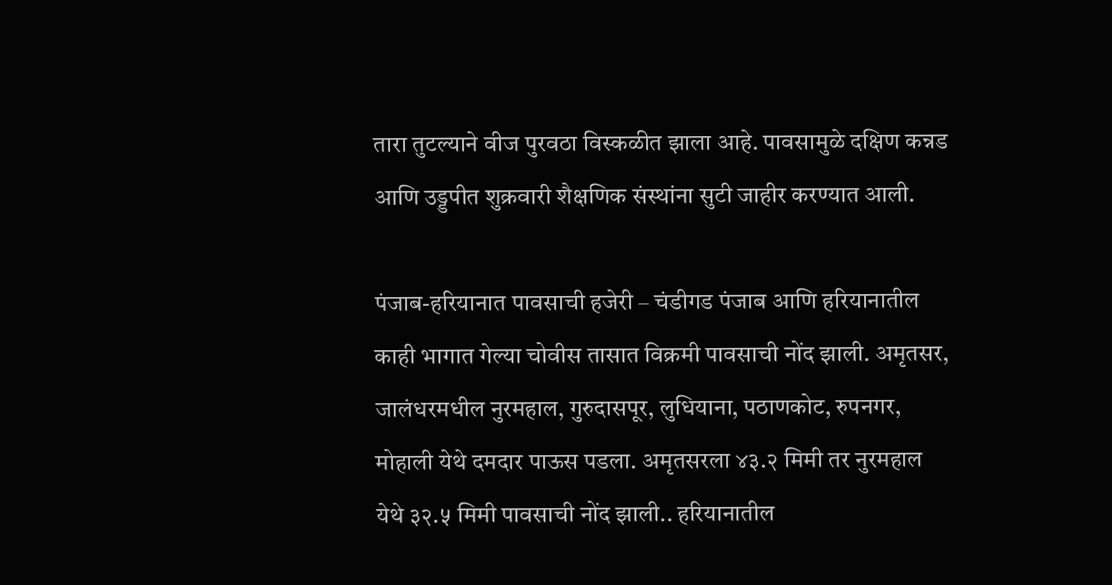तारा तुटल्याने वीज पुरवठा विस्कळीत झाला आहे. पावसामुळे दक्षिण कन्नड आणि उड्डपीत शुक्रवारी शैक्षणिक संस्थांना सुटी जाहीर करण्यात आली.

पंजाब-हरियानात पावसाची हजेरी – चंडीगड पंजाब आणि हरियानातील काही भागात गेल्या चोवीस तासात विक्रमी पावसाची नोंद झाली. अमृतसर, जालंधरमधील नुरमहाल, गुरुदासपूर, लुधियाना, पठाणकोट, रुपनगर, मोहाली येथे दमदार पाऊस पडला. अमृतसरला ४३.२ मिमी तर नुरमहाल येथे ३२.५ मिमी पावसाची नोंद झाली.. हरियानातील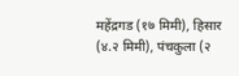महेंद्रगड (१७ मिमी), हिसार (४.२ मिमी), पंचकुला (२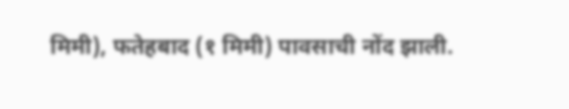मिमी), फतेहबाद (१ मिमी) पावसाची नोंद झाली.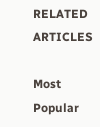RELATED ARTICLES

Most Popular